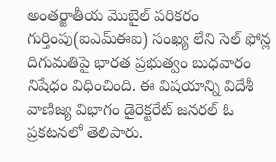అంతర్జాతీయ మొబైల్ పరికరం గుర్తింపు(ఐఎమ్ఈఐ) సంఖ్య లేని సెల్ ఫోన్ల దిగుమతిపై భారత ప్రభుత్వం బుధవారం నిషేధం విధించింది. ఈ విషయాన్ని విదేశీ వాణిజ్య విభాగం డైరెక్టరేట్ జనరల్ ఓ ప్రకటనలో తెలిపారు.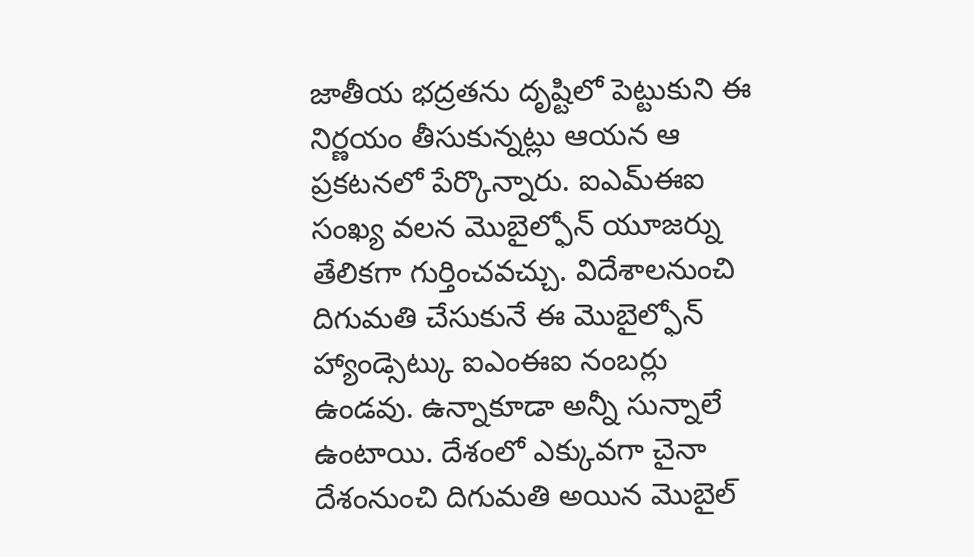జాతీయ భద్రతను దృష్టిలో పెట్టుకుని ఈ నిర్ణయం తీసుకున్నట్లు ఆయన ఆ ప్రకటనలో పేర్కొన్నారు. ఐఎమ్ఈఐ సంఖ్య వలన మొబైల్ఫోన్ యూజర్ను తేలికగా గుర్తించవచ్చు. విదేశాలనుంచి దిగుమతి చేసుకునే ఈ మొబైల్ఫోన్ హ్యాండ్సెట్కు ఐఎంఈఐ నంబర్లు ఉండవు. ఉన్నాకూడా అన్నీ సున్నాలే ఉంటాయి. దేశంలో ఎక్కువగా చైనా దేశంనుంచి దిగుమతి అయిన మొబైల్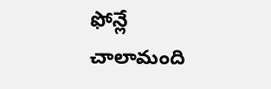ఫోన్లే చాలామంది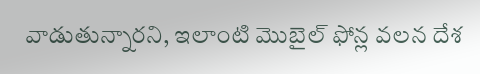వాడుతున్నారని, ఇలాంటి మొబైల్ ఫోన్ల వలన దేశ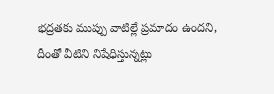భద్రతకు ముప్పు వాటిల్లే ప్రమాదం ఉందని, దీంతో వీటిని నిషేధిస్తున్నట్లు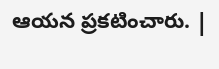ఆయన ప్రకటించారు. |